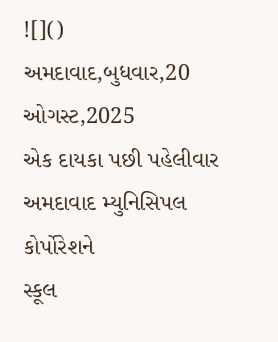![]()
અમદાવાદ,બુધવાર,20
ઓગસ્ટ,2025
એક દાયકા પછી પહેલીવાર અમદાવાદ મ્યુનિસિપલ કોર્પોરેશને
સ્કૂલ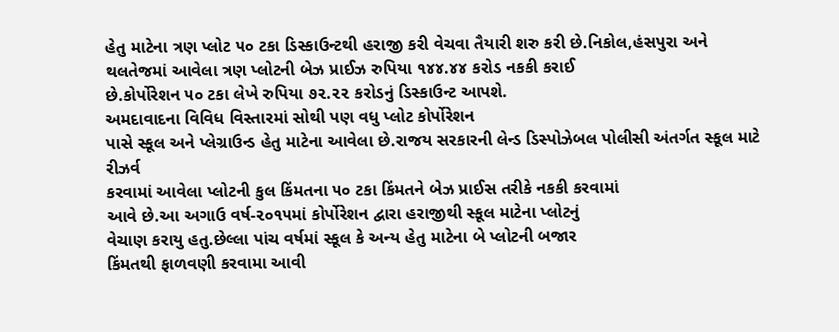હેતુ માટેના ત્રણ પ્લોટ ૫૦ ટકા ડિસ્કાઉન્ટથી હરાજી કરી વેચવા તૈયારી શરુ કરી છે.નિકોલ,હંસપુરા અને
થલતેજમાં આવેલા ત્રણ પ્લોટની બેઝ પ્રાઈઝ રુપિયા ૧૪૪.૪૪ કરોડ નકકી કરાઈ
છે.કોર્પોરેશન ૫૦ ટકા લેખે રુપિયા ૭૨.૨૨ કરોડનું ડિસ્કાઉન્ટ આપશે.
અમદાવાદના વિવિધ વિસ્તારમાં સોથી પણ વધુ પ્લોટ કોર્પોરેશન
પાસે સ્કૂલ અને પ્લેગ્રાઉન્ડ હેતુ માટેના આવેલા છે.રાજય સરકારની લેન્ડ ડિસ્પોઝેબલ પોલીસી અંતર્ગત સ્કૂલ માટે રીઝર્વ
કરવામાં આવેલા પ્લોટની કુલ કિંમતના ૫૦ ટકા કિંમતને બેઝ પ્રાઈસ તરીકે નકકી કરવામાં
આવે છે.આ અગાઉ વર્ષ-૨૦૧૫માં કોર્પોરેશન દ્વારા હરાજીથી સ્કૂલ માટેના પ્લોટનું
વેચાણ કરાયુ હતુ.છેલ્લા પાંચ વર્ષમાં સ્કૂલ કે અન્ય હેતુ માટેના બે પ્લોટની બજાર
કિંમતથી ફાળવણી કરવામા આવી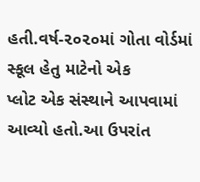હતી.વર્ષ-૨૦૨૦માં ગોતા વોર્ડમાં સ્કૂલ હેતુ માટેનો એક
પ્લોટ એક સંસ્થાને આપવામાં આવ્યો હતો.આ ઉપરાંત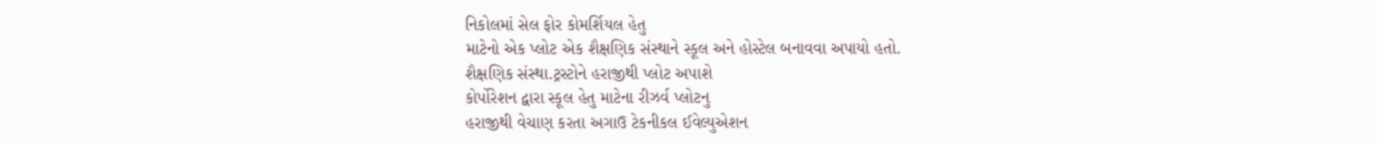નિકોલમાં સેલ ફોર કોમર્શિયલ હેતુ
માટેનો એક પ્લોટ એક શૈક્ષણિક સંસ્થાને સ્કૂલ અને હોસ્ટેલ બનાવવા અપાયો હતો.
શૈક્ષણિક સંસ્થા.ટ્રસ્ટોને હરાજીથી પ્લોટ અપાશે
કોર્પોરેશન દ્વારા સ્કૂલ હેતુ માટેના રીઝર્વ પ્લોટનુ
હરાજીથી વેચાણ કરતા અગાઉ ટેકનીકલ ઈવેલ્યુએશન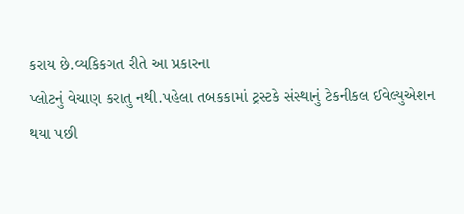કરાય છે.વ્યકિકગત રીતે આ પ્રકારના
પ્લોટનું વેચાણ કરાતુ નથી.પહેલા તબકકામાં ટ્રસ્ટકે સંસ્થાનું ટેકનીકલ ઈવેલ્યુએશન
થયા પછી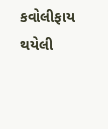કવોલીફાય થયેલી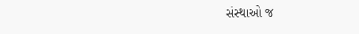સંસ્થાઓ જ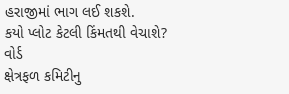હરાજીમાં ભાગ લઈ શકશે.
કયો પ્લોટ કેટલી કિંમતથી વેચાશે?
વોર્ડ
ક્ષેત્રફળ કમિટીનુ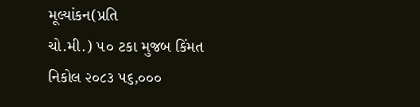મૂલ્યાંકન(પ્રતિ
ચો.મી.) ૫૦ ટકા મુજબ કિંમત
નિકોલ ૨૦૮૩ ૫૬,૦૦૦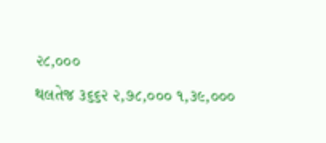૨૮,૦૦૦
થલતેજ ૩૬૬૨ ૨,૭૮,૦૦૦ ૧,૩૯,૦૦૦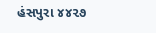હંસપુરા ૪૪૨૭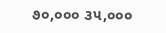૭૦,૦૦૦ ૩૫,૦૦૦